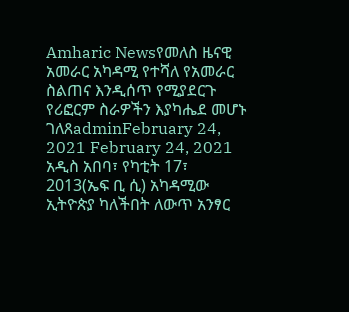Amharic Newsየመለስ ዜናዊ አመራር አካዳሚ የተሻለ የአመራር ስልጠና እንዲሰጥ የሚያደርጉ የሪፎርም ስራዎችን እያካሔደ መሆኑ ገለጸadminFebruary 24, 2021 February 24, 2021 አዲስ አበባ፣ የካቲት 17፣ 2013(ኤፍ ቢ ሲ) አካዳሚው ኢትዮጵያ ካለችበት ለውጥ አንፃር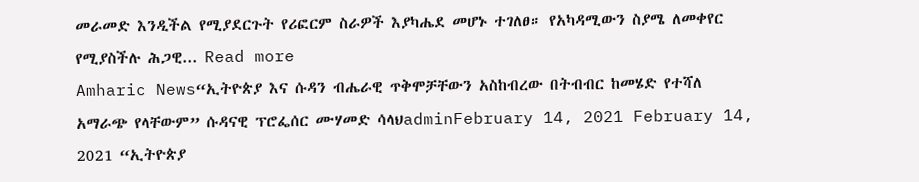መራመድ እንዲችል የሚያደርጉት የሪፎርም ስራዎች እያካሔደ መሆኑ ተገለፀ። የአካዳሚውን ስያሜ ለመቀየር የሚያስችሉ ሕጋዊ... Read more
Amharic News“ኢትዮጵያ እና ሱዳን ብሔራዊ ጥቅሞቻቸውን አስከብረው በትብብር ከመሄድ የተሻለ አማራጭ የላቸውም” ሱዳናዊ ፕሮፌሰር ሙሃመድ ሳላህadminFebruary 14, 2021 February 14, 2021 “ኢትዮጵያ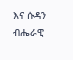እና ሱዳን ብሔራዊ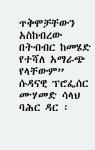ጥቅሞቻቸውን አስከብረው በትብብር ከመሄድ የተሻለ አማራጭ የላቸውም” ሱዳናዊ ፕሮፌሰር ሙሃመድ ሳላህ ባሕር ዳር ፡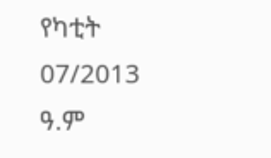የካቲት 07/2013 ዓ.ም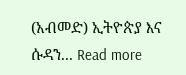(አብመድ) ኢትዮጵያ እና ሱዳን... Read more